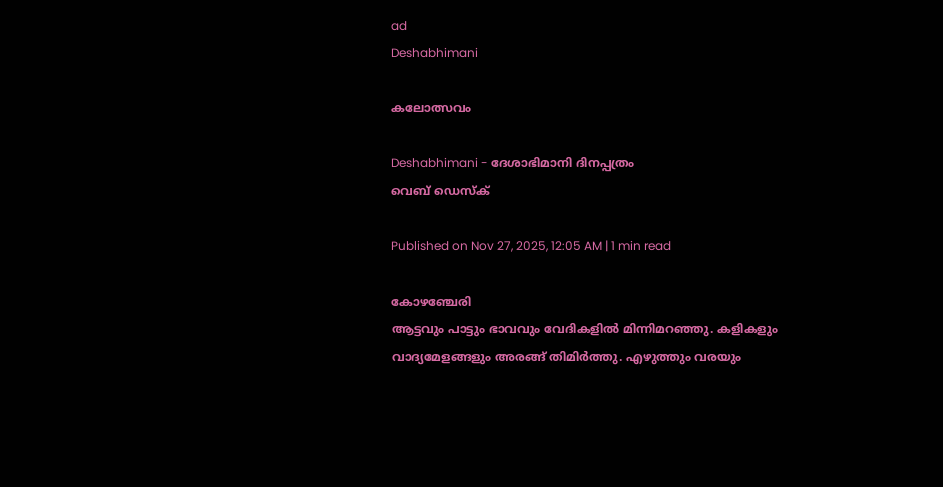ad
Deshabhimani

കലോത്സവം

Deshabhimani - ദേശാഭിമാനി ദിനപ്പത്രം
വെബ് ഡെസ്ക്

Published on Nov 27, 2025, 12:05 AM | 1 min read

കോഴഞ്ചേരി
ആട്ടവും പാട്ടും ഭാവവും വേദികളിൽ മിന്നിമറഞ്ഞു. കളികളും വാദ്യമേളങ്ങളും അരങ്ങ്‌ തിമിർത്തു. എഴുത്തും വരയും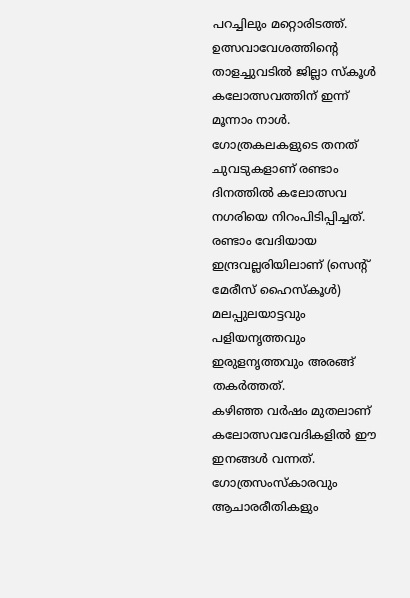പറച്ചിലും മറ്റൊരിടത്ത്. ഉത്സവാവേശത്തിന്റെ താളച്ചുവടിൽ ജില്ലാ സ്‌കൂൾ കലോത്സവത്തിന്‌ ഇന്ന്‌ മൂന്നാം നാൾ. ഗോത്രകലകളുടെ തനത്‌ ചുവടുകളാണ്‌ രണ്ടാം ദിനത്തിൽ കലോത്സവ നഗരിയെ നിറംപിടിപ്പിച്ചത്‌. രണ്ടാം വേദിയായ ഇന്ദ്രവല്ലരിയിലാണ്‌ (സെന്റ്‌ മേരീസ്‌ ഹൈസ്‌കൂൾ) മലപ്പുലയാട്ടവും പളിയനൃത്തവും ഇരുളനൃത്തവും അരങ്ങ്‌ തകർത്തത്‌.
കഴിഞ്ഞ വർഷം മുതലാണ്‌ കലോത്സവവേദികളിൽ ഇ‍ൗ ഇനങ്ങൾ വന്നത്‌. ഗോത്രസംസ്‌കാരവും ആചാരരീതികളും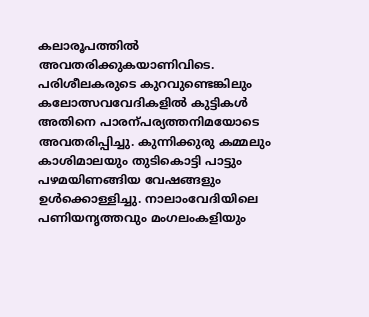കലാരൂപത്തിൽ അവതരിക്കുകയാണിവിടെ. പരിശീലകരുടെ കുറവുണ്ടെങ്കിലും കലോത്സവവേദികളിൽ കുട്ടികൾ അതിനെ പാരന്പര്യത്തനിമയോടെ അവതരിപ്പിച്ചു. കുന്നിക്കുരു കമ്മലും കാശിമാലയും തുടികൊട്ടി പാട്ടും പഴമയിണങ്ങിയ വേഷങ്ങളും ഉൾക്കൊള്ളിച്ചു. നാലാംവേദിയിലെ പണിയനൃത്തവും മംഗലംകളിയും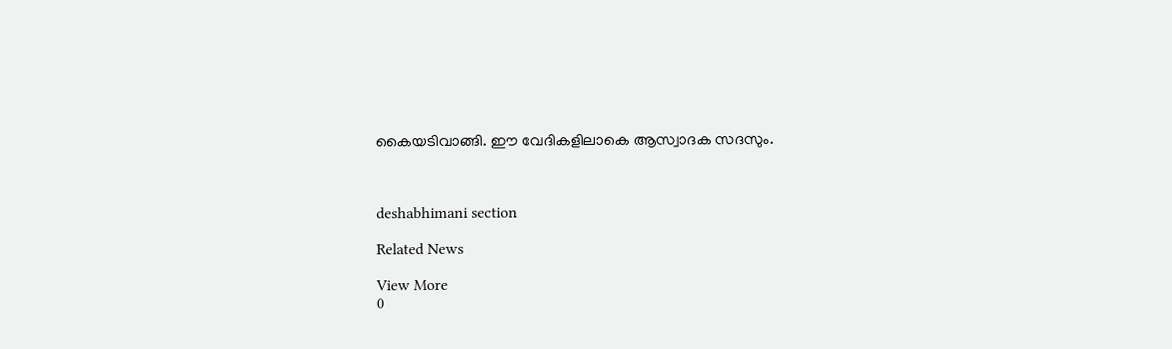കൈയടിവാങ്ങി. ഇ‍ൗ വേദികളിലാകെ ആസ്വാദക സദസും.



deshabhimani section

Related News

View More
0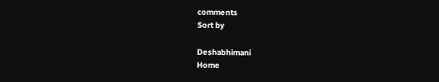comments
Sort by

Deshabhimani
Home